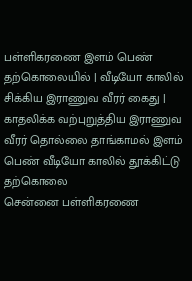பள்ளிகரணை இளம் பெண் தற்கொலையில் | வீடியோ காலில் சிக்கிய இராணுவ வீரர் கைது |
காதலிக்க வற்புறுத்திய இராணுவ வீரர் தொல்லை தாங்காமல் இளம் பெண் வீடியோ காலில் தூக்கிட்டு தற்கொலை
சென்னை பள்ளிகரணை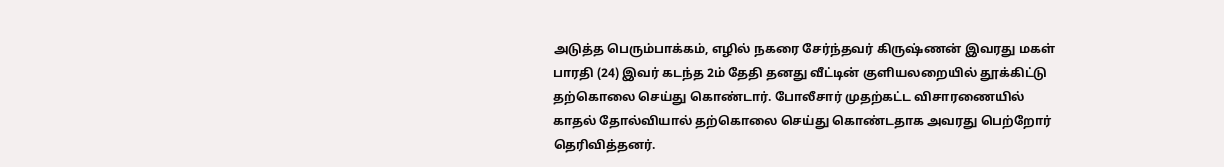அடுத்த பெரும்பாக்கம், எழில் நகரை சேர்ந்தவர் கிருஷ்ணன் இவரது மகள் பாரதி (24) இவர் கடந்த 2ம் தேதி தனது வீட்டின் குளியலறையில் தூக்கிட்டு தற்கொலை செய்து கொண்டார். போலீசார் முதற்கட்ட விசாரணையில் காதல் தோல்வியால் தற்கொலை செய்து கொண்டதாக அவரது பெற்றோர் தெரிவித்தனர்.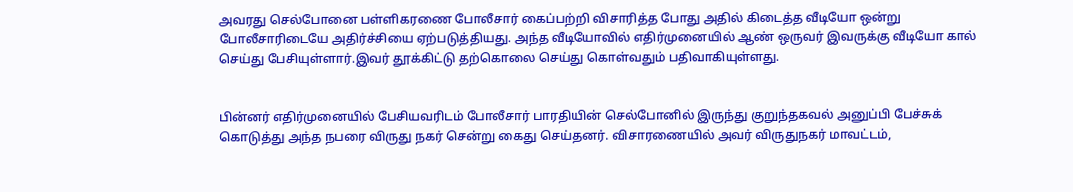அவரது செல்போனை பள்ளிகரணை போலீசார் கைப்பற்றி விசாரித்த போது அதில் கிடைத்த வீடியோ ஒன்று போலீசாரிடையே அதிர்ச்சியை ஏற்படுத்தியது. அந்த வீடியோவில் எதிர்முனையில் ஆண் ஒருவர் இவருக்கு வீடியோ கால் செய்து பேசியுள்ளார்.இவர் தூக்கிட்டு தற்கொலை செய்து கொள்வதும் பதிவாகியுள்ளது.


பின்னர் எதிர்முனையில் பேசியவரிடம் போலீசார் பாரதியின் செல்போனில் இருந்து குறுந்தகவல் அனுப்பி பேச்சுக் கொடுத்து அந்த நபரை விருது நகர் சென்று கைது செய்தனர். விசாரணையில் அவர் விருதுநகர் மாவட்டம்,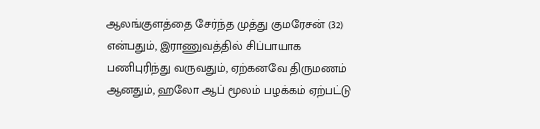ஆலங்குளத்தை சேர்ந்த முத்து குமரேசன் (32) என்பதும், இராணுவத்தில் சிப்பாயாக பணிபுரிந்து வருவதும், ஏற்கனவே திருமணம் ஆனதும், ஹலோ ஆப் மூலம் பழக்கம் ஏற்பட்டு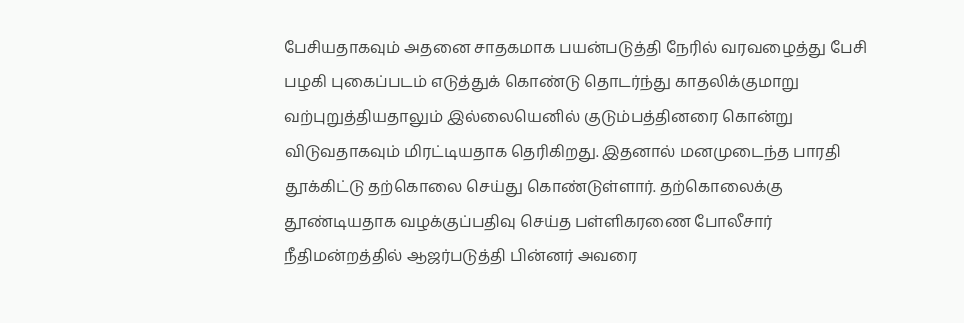பேசியதாகவும் அதனை சாதகமாக பயன்படுத்தி நேரில் வரவழைத்து பேசி பழகி புகைப்படம் எடுத்துக் கொண்டு தொடர்ந்து காதலிக்குமாறு வற்புறுத்தியதாலும் இல்லையெனில் குடும்பத்தினரை கொன்று விடுவதாகவும் மிரட்டியதாக தெரிகிறது. இதனால் மனமுடைந்த பாரதி தூக்கிட்டு தற்கொலை செய்து கொண்டுள்ளார். தற்கொலைக்கு தூண்டியதாக வழக்குப்பதிவு செய்த பள்ளிகரணை போலீசார் நீதிமன்றத்தில் ஆஜர்படுத்தி பின்னர் அவரை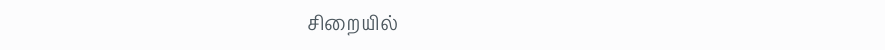சிறையில்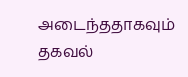அடைந்ததாகவும் தகவல்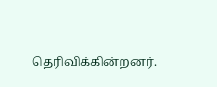தெரிவிக்கின்றனர்.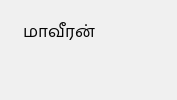மாவீரன்